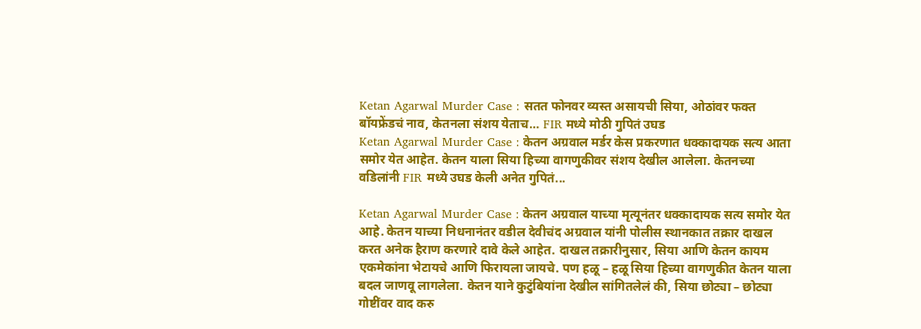Ketan Agarwal Murder Case : सतत फोनवर व्यस्त असायची सिया, ओठांवर फक्त बॉयफ्रेंडचं नाव, केतनला संशय येताच… FIR मध्ये मोठी गुपितं उघड
Ketan Agarwal Murder Case : केतन अग्रवाल मर्डर केस प्रकरणात धक्कादायक सत्य आता समोर येत आहेत. केतन याला सिया हिच्या वागणुकीवर संशय देखील आलेला. केतनच्या वडिलांनी FIR मध्ये उघड केली अनेत गुपितं...

Ketan Agarwal Murder Case : केतन अग्रवाल याच्या मृत्यूनंतर धक्कादायक सत्य समोर येत आहे. केतन याच्या निधनानंतर वडील देवीचंद अग्रवाल यांनी पोलीस स्थानकात तक्रार दाखल करत अनेक हैराण करणारे दावे केले आहेत. दाखल तक्रारीनुसार, सिया आणि केतन कायम एकमेकांना भेटायचे आणि फिरायला जायचे. पण हळू – हळू सिया हिच्या वागणुकीत केतन याला बदल जाणवू लागलेला. केतन याने कुटुंबियांना देखील सांगितलेलं की, सिया छोट्या – छोट्या गोष्टींवर वाद करु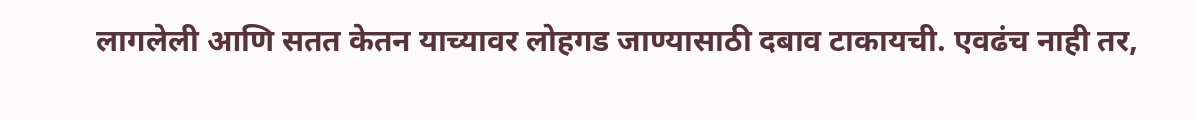लागलेली आणि सतत केतन याच्यावर लोहगड जाण्यासाठी दबाव टाकायची. एवढंच नाही तर,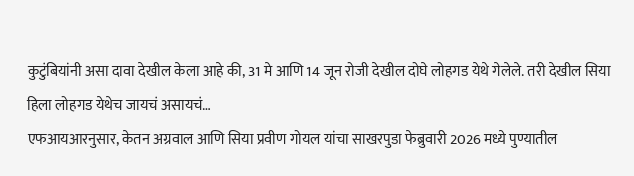कुटुंबियांनी असा दावा देखील केला आहे की, 31 मे आणि 14 जून रोजी देखील दोघे लोहगड येथे गेलेले. तरी देखील सिया हिला लोहगड येथेच जायचं असायचं…
एफआयआरनुसार, केतन अग्रवाल आणि सिया प्रवीण गोयल यांचा साखरपुडा फेब्रुवारी 2026 मध्ये पुण्यातील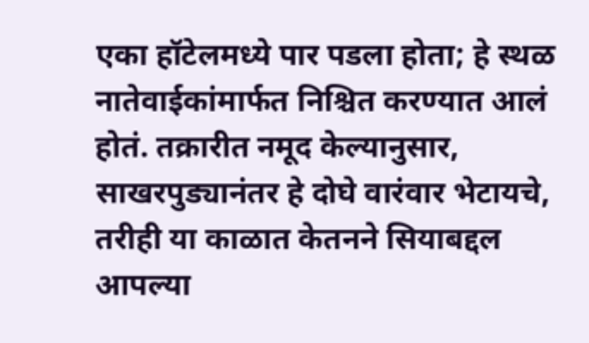एका हॉटेलमध्ये पार पडला होता; हे स्थळ नातेवाईकांमार्फत निश्चित करण्यात आलं होतं. तक्रारीत नमूद केल्यानुसार, साखरपुड्यानंतर हे दोघे वारंवार भेटायचे, तरीही या काळात केतनने सियाबद्दल आपल्या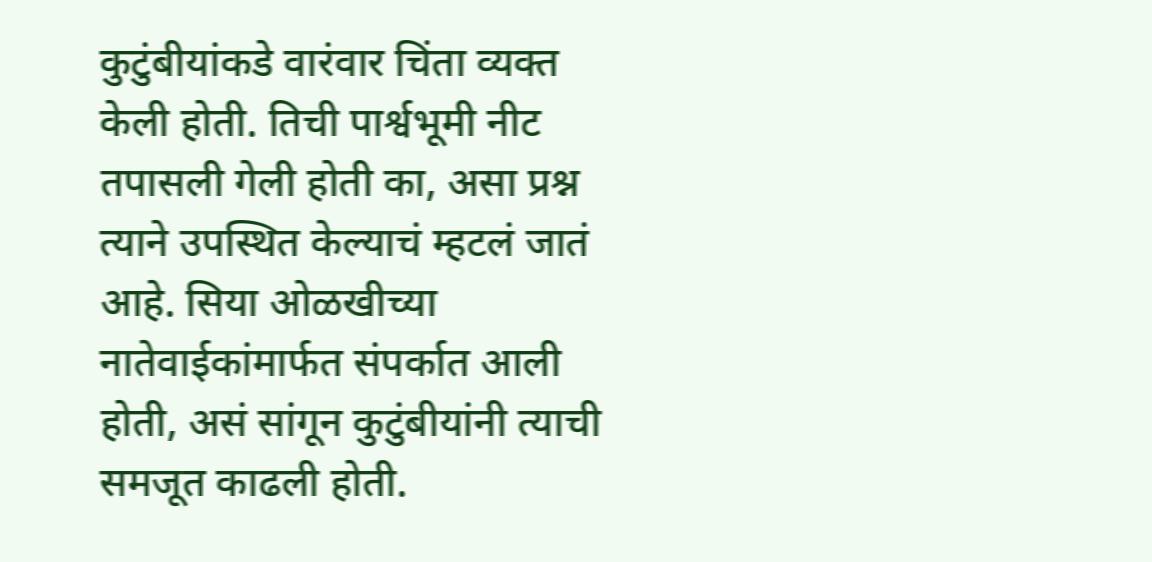कुटुंबीयांकडे वारंवार चिंता व्यक्त केली होती. तिची पार्श्वभूमी नीट तपासली गेली होती का, असा प्रश्न त्याने उपस्थित केल्याचं म्हटलं जातं आहे. सिया ओळखीच्या नातेवाईकांमार्फत संपर्कात आली होती, असं सांगून कुटुंबीयांनी त्याची समजूत काढली होती.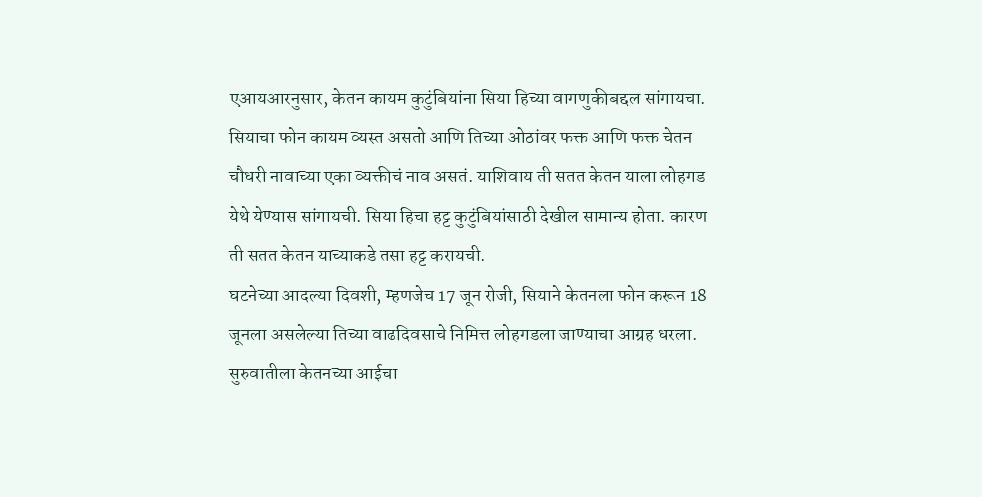एआयआरनुसार, केतन कायम कुटुंबियांना सिया हिच्या वागणुकीबद्दल सांगायचा. सियाचा फोन कायम व्यस्त असतो आणि तिच्या ओठांवर फक्त आणि फक्त चेतन चौधरी नावाच्या एका व्यक्तीचं नाव असतं. याशिवाय ती सतत केतन याला लोहगड येथे येण्यास सांगायची. सिया हिचा हट्ट कुटुंबियांसाठी देखील सामान्य होता. कारण ती सतत केतन याच्याकडे तसा हट्ट करायची.
घटनेच्या आदल्या दिवशी, म्हणजेच 17 जून रोजी, सियाने केतनला फोन करून 18 जूनला असलेल्या तिच्या वाढदिवसाचे निमित्त लोहगडला जाण्याचा आग्रह धरला. सुरुवातीला केतनच्या आईचा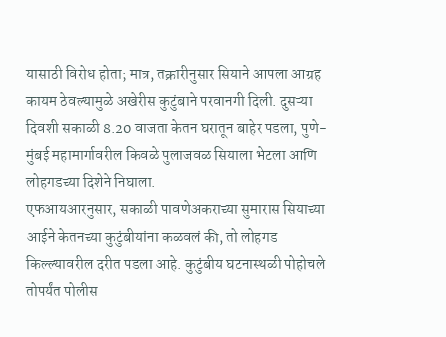यासाठी विरोध होता; मात्र, तक्रारीनुसार सियाने आपला आग्रह कायम ठेवल्यामुळे अखेरीस कुटुंबाने परवानगी दिली. दुसऱ्या दिवशी सकाळी 8.20 वाजता केतन घरातून बाहेर पडला, पुणे-मुंबई महामार्गावरील किवळे पुलाजवळ सियाला भेटला आणि लोहगडच्या दिशेने निघाला.
एफआयआरनुसार, सकाळी पावणेअकराच्या सुमारास सियाच्या आईने केतनच्या कुटुंबीयांना कळवलं की, तो लोहगड किल्ल्यावरील दरीत पडला आहे. कुटुंबीय घटनास्थळी पोहोचले तोपर्यंत पोलीस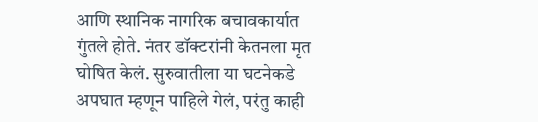आणि स्थानिक नागरिक बचावकार्यात गुंतले होते. नंतर डॉक्टरांनी केतनला मृत घोषित केलं. सुरुवातीला या घटनेकडे अपघात म्हणून पाहिले गेलं, परंतु काही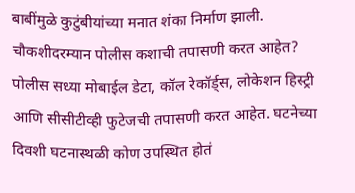बाबींमुळे कुटुंबीयांच्या मनात शंका निर्माण झाली.
चौकशीदरम्यान पोलीस कशाची तपासणी करत आहेत?
पोलीस सध्या मोबाईल डेटा, कॉल रेकॉर्ड्स, लोकेशन हिस्ट्री आणि सीसीटीव्ही फुटेजची तपासणी करत आहेत. घटनेच्या दिवशी घटनास्थळी कोण उपस्थित होतं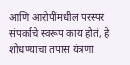आणि आरोपींमधील परस्पर संपर्काचे स्वरूप काय होतं, हे शोधण्याचा तपास यंत्रणा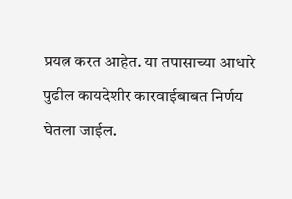प्रयत्न करत आहेत. या तपासाच्या आधारे पुढील कायदेशीर कारवाईबाबत निर्णय घेतला जाईल.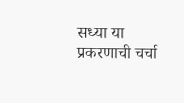सध्या या प्रकरणाची चर्चा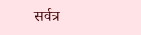सर्वत्र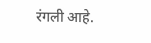रंगली आहे.